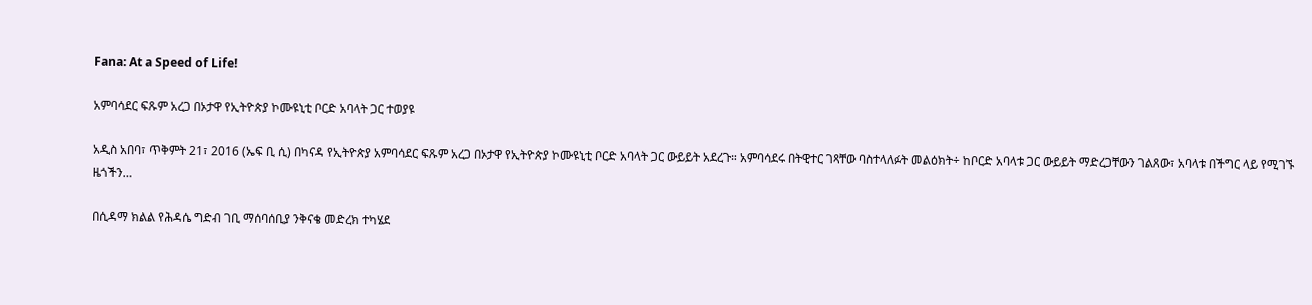Fana: At a Speed of Life!

አምባሳደር ፍጹም አረጋ በኦታዋ የኢትዮጵያ ኮሙዩኒቲ ቦርድ አባላት ጋር ተወያዩ

አዲስ አበባ፣ ጥቅምት 21፣ 2016 (ኤፍ ቢ ሲ) በካናዳ የኢትዮጵያ አምባሳደር ፍጹም አረጋ በኦታዋ የኢትዮጵያ ኮሙዩኒቲ ቦርድ አባላት ጋር ውይይት አደረጉ። አምባሳደሩ በትዊተር ገጻቸው ባስተላለፉት መልዕክት÷ ከቦርድ አባላቱ ጋር ውይይት ማድረጋቸውን ገልጸው፣ አባላቱ በችግር ላይ የሚገኙ ዜጎችን…

በሲዳማ ክልል የሕዳሴ ግድብ ገቢ ማሰባሰቢያ ንቅናቄ መድረክ ተካሄደ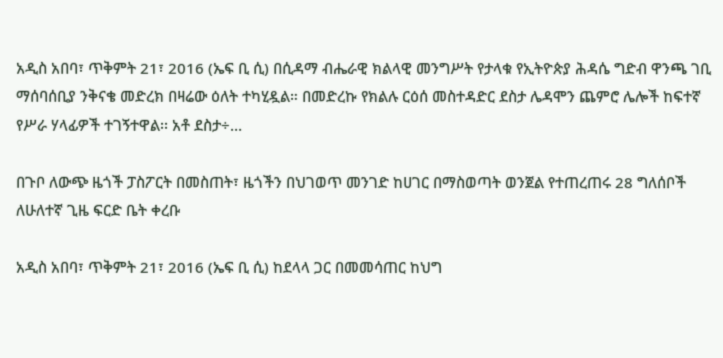አዲስ አበባ፣ ጥቅምት 21፣ 2016 (ኤፍ ቢ ሲ) በሲዳማ ብሔራዊ ክልላዊ መንግሥት የታላቁ የኢትዮጵያ ሕዳሴ ግድብ ዋንጫ ገቢ ማሰባሰቢያ ንቅናቄ መድረክ በዛሬው ዕለት ተካሂዷል። በመድረኩ የክልሉ ርዕሰ መስተዳድር ደስታ ሌዳሞን ጨምሮ ሌሎች ከፍተኛ የሥራ ሃላፊዎች ተገኝተዋል፡፡ አቶ ደስታ÷…

በጉቦ ለውጭ ዜጎች ፓስፖርት በመስጠት፣ ዜጎችን በህገወጥ መንገድ ከሀገር በማስወጣት ወንጀል የተጠረጠሩ 28 ግለሰቦች ለሁለተኛ ጊዜ ፍርድ ቤት ቀረቡ

አዲስ አበባ፣ ጥቅምት 21፣ 2016 (ኤፍ ቢ ሲ) ከደላላ ጋር በመመሳጠር ከህግ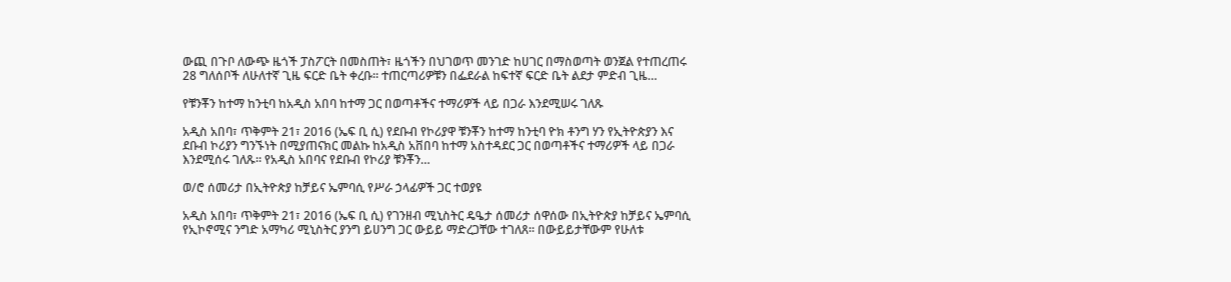ውጪ በጉቦ ለውጭ ዜጎች ፓስፖርት በመስጠት፣ ዜጎችን በህገወጥ መንገድ ከሀገር በማስወጣት ወንጀል የተጠረጠሩ 28 ግለሰቦች ለሁለተኛ ጊዜ ፍርድ ቤት ቀረቡ። ተጠርጣሪዎቹን በፌደራል ከፍተኛ ፍርድ ቤት ልደታ ምድብ ጊዜ…

የቹንቾን ከተማ ከንቲባ ከአዲስ አበባ ከተማ ጋር በወጣቶችና ተማሪዎች ላይ በጋራ እንደሚሠሩ ገለጹ

አዲስ አበባ፣ ጥቅምት 21፣ 2016 (ኤፍ ቢ ሲ) የደቡብ የኮሪያዋ ቹንቾን ከተማ ከንቲባ ዮክ ቶንግ ሃን የኢትዮጵያን እና ደቡብ ኮሪያን ግንኙነት በሚያጠናክር መልኩ ከአዲስ አቨበባ ከተማ አስተዳደር ጋር በወጣቶችና ተማሪዎች ላይ በጋራ እንደሚሰሩ ገለጹ። የአዲስ አበባና የደቡብ የኮሪያ ቹንቾን…

ወ/ሮ ሰመሪታ በኢትዮጵያ ከቻይና ኤምባሲ የሥራ ኃላፊዎች ጋር ተወያዩ

አዲስ አበባ፣ ጥቅምት 21፣ 2016 (ኤፍ ቢ ሲ) የገንዘብ ሚኒስትር ዴዔታ ሰመሪታ ሰዋሰው በኢትዮጵያ ከቻይና ኤምባሲ የኢኮኖሚና ንግድ አማካሪ ሚኒስትር ያንግ ይሀንግ ጋር ውይይ ማድረጋቸው ተገለጸ፡፡ በውይይታቸውም የሁለቱ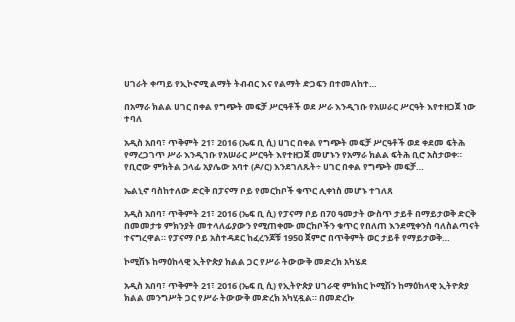ሀገራት ቀጣይ የኢኮኖሚ ልማት ትብብር እና የልማት ድጋፍን በተመለከተ…

በአማራ ክልል ሀገር በቀል የግጭት መፍቻ ሥርዓቶች ወደ ሥራ እንዲገቡ የአሠራር ሥርዓት እየተዘጋጀ ነው ተባለ

አዲስ አበባ፣ ጥቅምት 21፣ 2016 (ኤፍ ቢ ሲ) ሀገር በቀል የግጭት መፍቻ ሥርዓቶች ወደ ቀደመ ፍትሕ የማረጋገጥ ሥራ እንዲገቡ የአሠራር ሥርዓት እየተዘጋጀ መሆኑን የአማራ ክልል ፍትሕ ቢሮ አስታወቀ። የቢሮው ምክትል ኃላፊ አያሌው አባተ (ዶ/ር) እንደገለጹት÷ ሀገር በቀል የግጭት መፍቻ…

ኤልኒኖ ባስከተለው ድርቅ በፓናማ ቦይ የመርከቦች ቁጥር ሊቀነስ መሆኑ ተገለጸ

አዲስ አበባ፣ ጥቅምት 21፣ 2016 (ኤፍ ቢ ሲ) የፓናማ ቦይ በ70 ዓመታት ውስጥ ታይቶ በማይታወቅ ድርቅ በመመታቱ ምክንያት መተላለፊያውን የሚጠቀሙ መርከቦችን ቁጥር የበለጠ እንደሚቀንስ ባለስልጣናት ተናግረዋል። የፓናማ ቦይ አስተዳደር ከፈረንጆቹ 1950 ጀምሮ በጥቅምት ወር ታይቶ የማይታወቅ…

ኮሚሽኑ ከማዕከላዊ ኢትዮጵያ ክልል ጋር የሥራ ትውውቅ መድረክ አካሄደ

አዲስ አበባ፣ ጥቅምት 21፣ 2016 (ኤፍ ቢ ሲ) የኢትዮጵያ ሀገራዊ ምክክር ኮሚሽን ከማዕከላዊ ኢትዮጵያ ክልል መንግሥት ጋር የሥራ ትውውቅ መድረክ አካሂዷል። በመድረኩ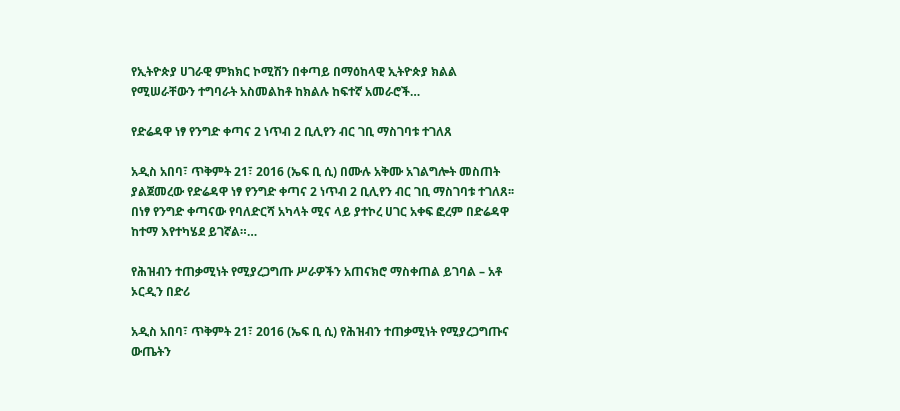የኢትዮጵያ ሀገራዊ ምክክር ኮሚሽን በቀጣይ በማዕከላዊ ኢትዮጵያ ክልል የሚሠራቸውን ተግባራት አስመልከቶ ከክልሉ ከፍተኛ አመራሮች…

የድሬዳዋ ነፃ የንግድ ቀጣና 2 ነጥብ 2 ቢሊየን ብር ገቢ ማስገባቱ ተገለጸ

አዲስ አበባ፣ ጥቅምት 21፣ 2016 (ኤፍ ቢ ሲ) በሙሉ አቅሙ አገልግሎት መስጠት ያልጀመረው የድሬዳዋ ነፃ የንግድ ቀጣና 2 ነጥብ 2 ቢሊየን ብር ገቢ ማስገባቱ ተገለጸ፡፡ በነፃ የንግድ ቀጣናው የባለድርሻ አካላት ሚና ላይ ያተኮረ ሀገር አቀፍ ፎረም በድሬዳዋ ከተማ እየተካሄደ ይገኛል።…

የሕዝብን ተጠቃሚነት የሚያረጋግጡ ሥራዎችን አጠናክሮ ማስቀጠል ይገባል – አቶ ኦርዲን በድሪ

አዲስ አበባ፣ ጥቅምት 21፣ 2016 (ኤፍ ቢ ሲ) የሕዝብን ተጠቃሚነት የሚያረጋግጡና ውጤትን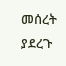መሰረት ያደረጉ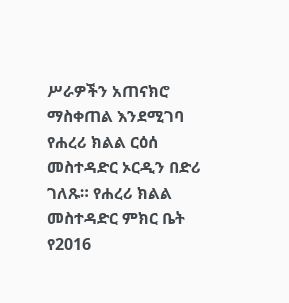ሥራዎችን አጠናክሮ ማስቀጠል እንደሚገባ የሐረሪ ክልል ርዕሰ መስተዳድር ኦርዲን በድሪ ገለጹ። የሐረሪ ክልል መስተዳድር ምክር ቤት የ2016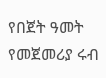የበጀት ዓመት የመጀመሪያ ሩብ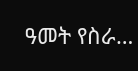ዓመት የስራ…